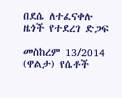በደሴ ለተፈናቀሉ ዜጎች የተደረገ ድጋፍ

መስከረም 13/2014 (ዋልታ) የሴቶች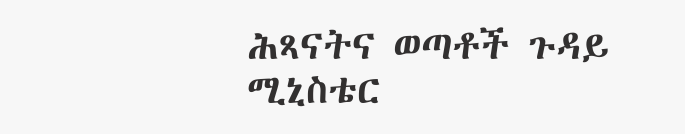ሕጻናትና ወጣቶች ጉዳይ ሚኒስቴር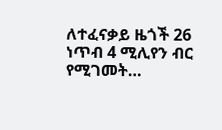ለተፈናቃይ ዜጎች 26 ነጥብ 4 ሚሊየን ብር የሚገመት…